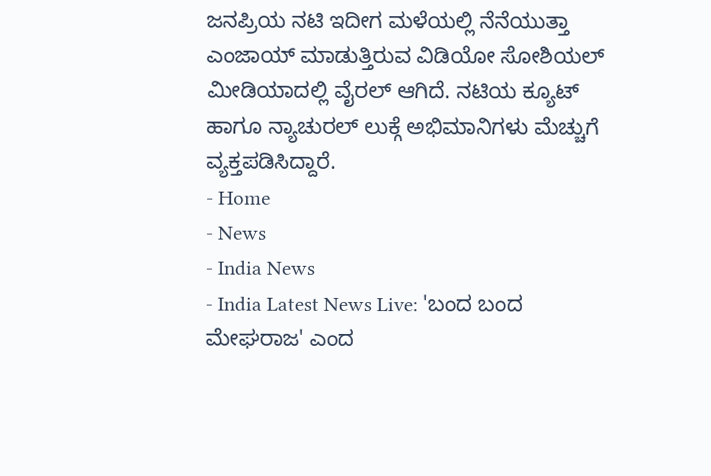ಜನಪ್ರಿಯ ನಟಿ ಇದೀಗ ಮಳೆಯಲ್ಲಿ ನೆನೆಯುತ್ತಾ ಎಂಜಾಯ್ ಮಾಡುತ್ತಿರುವ ವಿಡಿಯೋ ಸೋಶಿಯಲ್ ಮೀಡಿಯಾದಲ್ಲಿ ವೈರಲ್ ಆಗಿದೆ. ನಟಿಯ ಕ್ಯೂಟ್ ಹಾಗೂ ನ್ಯಾಚುರಲ್ ಲುಕ್ಗೆ ಅಭಿಮಾನಿಗಳು ಮೆಚ್ಚುಗೆ ವ್ಯಕ್ತಪಡಿಸಿದ್ದಾರೆ.
- Home
- News
- India News
- India Latest News Live: 'ಬಂದ ಬಂದ ಮೇಘರಾಜ' ಎಂದ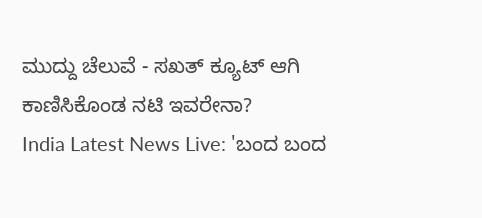ಮುದ್ದು ಚೆಲುವೆ - ಸಖತ್ ಕ್ಯೂಟ್ ಆಗಿ ಕಾಣಿಸಿಕೊಂಡ ನಟಿ ಇವರೇನಾ?
India Latest News Live: 'ಬಂದ ಬಂದ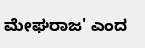ಮೇಘರಾಜ' ಎಂದ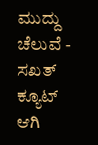ಮುದ್ದು ಚೆಲುವೆ - ಸಖತ್ ಕ್ಯೂಟ್ ಆಗಿ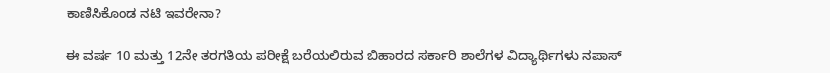ಕಾಣಿಸಿಕೊಂಡ ನಟಿ ಇವರೇನಾ?

ಈ ವರ್ಷ 10 ಮತ್ತು 12ನೇ ತರಗತಿಯ ಪರೀಕ್ಷೆ ಬರೆಯಲಿರುವ ಬಿಹಾರದ ಸರ್ಕಾರಿ ಶಾಲೆಗಳ ವಿದ್ಯಾರ್ಥಿಗಳು ನಪಾಸ್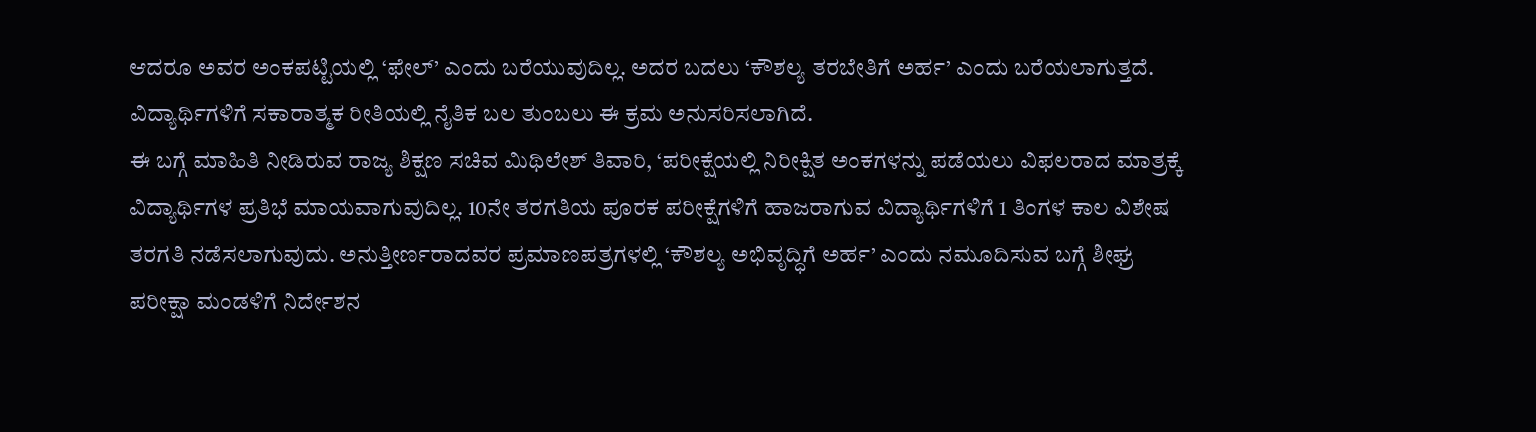ಆದರೂ ಅವರ ಅಂಕಪಟ್ಟಿಯಲ್ಲಿ ‘ಫೇಲ್’ ಎಂದು ಬರೆಯುವುದಿಲ್ಲ. ಅದರ ಬದಲು ‘ಕೌಶಲ್ಯ ತರಬೇತಿಗೆ ಅರ್ಹ’ ಎಂದು ಬರೆಯಲಾಗುತ್ತದೆ. ವಿದ್ಯಾರ್ಥಿಗಳಿಗೆ ಸಕಾರಾತ್ಮಕ ರೀತಿಯಲ್ಲಿ ನೈತಿಕ ಬಲ ತುಂಬಲು ಈ ಕ್ರಮ ಅನುಸರಿಸಲಾಗಿದೆ.
ಈ ಬಗ್ಗೆ ಮಾಹಿತಿ ನೀಡಿರುವ ರಾಜ್ಯ ಶಿಕ್ಷಣ ಸಚಿವ ಮಿಥಿಲೇಶ್ ತಿವಾರಿ, ‘ಪರೀಕ್ಷೆಯಲ್ಲಿ ನಿರೀಕ್ಷಿತ ಅಂಕಗಳನ್ನು ಪಡೆಯಲು ವಿಫಲರಾದ ಮಾತ್ರಕ್ಕೆ ವಿದ್ಯಾರ್ಥಿಗಳ ಪ್ರತಿಭೆ ಮಾಯವಾಗುವುದಿಲ್ಲ. 10ನೇ ತರಗತಿಯ ಪೂರಕ ಪರೀಕ್ಷೆಗಳಿಗೆ ಹಾಜರಾಗುವ ವಿದ್ಯಾರ್ಥಿಗಳಿಗೆ 1 ತಿಂಗಳ ಕಾಲ ವಿಶೇಷ ತರಗತಿ ನಡೆಸಲಾಗುವುದು. ಅನುತ್ತೀರ್ಣರಾದವರ ಪ್ರಮಾಣಪತ್ರಗಳಲ್ಲಿ ‘ಕೌಶಲ್ಯ ಅಭಿವೃದ್ಧಿಗೆ ಅರ್ಹ’ ಎಂದು ನಮೂದಿಸುವ ಬಗ್ಗೆ ಶೀಘ್ರ ಪರೀಕ್ಷಾ ಮಂಡಳಿಗೆ ನಿರ್ದೇಶನ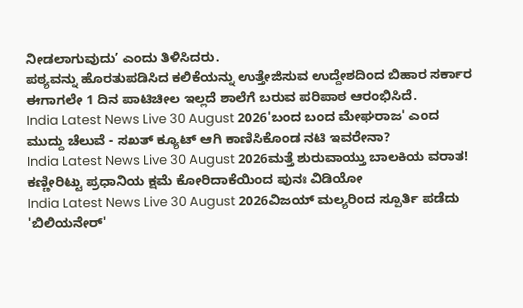ನೀಡಲಾಗುವುದು’ ಎಂದು ತಿಳಿಸಿದರು.
ಪಠ್ಯವನ್ನು ಹೊರತುಪಡಿಸಿದ ಕಲಿಕೆಯನ್ನು ಉತ್ತೇಜಿಸುವ ಉದ್ದೇಶದಿಂದ ಬಿಹಾರ ಸರ್ಕಾರ ಈಗಾಗಲೇ 1 ದಿನ ಪಾಟಿಚೀಲ ಇಲ್ಲದೆ ಶಾಲೆಗೆ ಬರುವ ಪರಿಪಾಠ ಆರಂಭಿಸಿದೆ.
India Latest News Live 30 August 2026'ಬಂದ ಬಂದ ಮೇಘರಾಜ' ಎಂದ ಮುದ್ದು ಚೆಲುವೆ - ಸಖತ್ ಕ್ಯೂಟ್ ಆಗಿ ಕಾಣಿಸಿಕೊಂಡ ನಟಿ ಇವರೇನಾ?
India Latest News Live 30 August 2026ಮತ್ತೆ ಶುರುವಾಯ್ತು ಬಾಲಕಿಯ ವರಾತ! ಕಣ್ಣೀರಿಟ್ಟು ಪ್ರಧಾನಿಯ ಕ್ಷಮೆ ಕೋರಿದಾಕೆಯಿಂದ ಪುನಃ ವಿಡಿಯೋ
India Latest News Live 30 August 2026ವಿಜಯ್ ಮಲ್ಯರಿಂದ ಸ್ಪೂರ್ತಿ ಪಡೆದು 'ಬಿಲಿಯನೇರ್'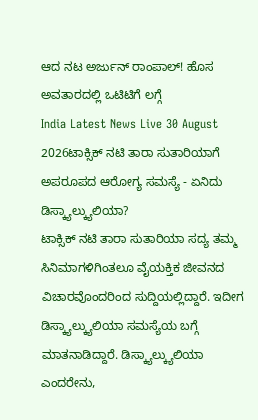ಆದ ನಟ ಅರ್ಜುನ್ ರಾಂಪಾಲ್! ಹೊಸ ಅವತಾರದಲ್ಲಿ ಒಟಿಟಿಗೆ ಲಗ್ಗೆ
India Latest News Live 30 August 2026ಟಾಕ್ಸಿಕ್ ನಟಿ ತಾರಾ ಸುತಾರಿಯಾಗೆ ಅಪರೂಪದ ಆರೋಗ್ಯ ಸಮಸ್ಯೆ - ಏನಿದು ಡಿಸ್ಕ್ಯಾಲ್ಕ್ಯುಲಿಯಾ?
ಟಾಕ್ಸಿಕ್ ನಟಿ ತಾರಾ ಸುತಾರಿಯಾ ಸದ್ಯ ತಮ್ಮ ಸಿನಿಮಾಗಳಿಗಿಂತಲೂ ವೈಯಕ್ತಿಕ ಜೀವನದ ವಿಚಾರವೊಂದರಿಂದ ಸುದ್ದಿಯಲ್ಲಿದ್ದಾರೆ. ಇದೀಗ ಡಿಸ್ಕ್ಯಾಲ್ಕ್ಯುಲಿಯಾ ಸಮಸ್ಯೆಯ ಬಗ್ಗೆ ಮಾತನಾಡಿದ್ದಾರೆ. ಡಿಸ್ಕ್ಯಾಲ್ಕ್ಯುಲಿಯಾ ಎಂದರೇನು,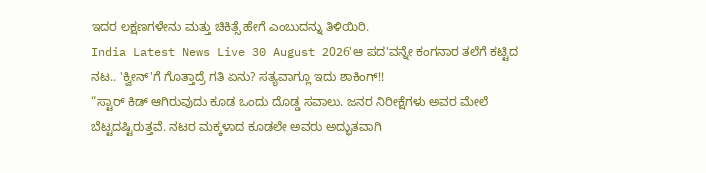ಇದರ ಲಕ್ಷಣಗಳೇನು ಮತ್ತು ಚಿಕಿತ್ಸೆ ಹೇಗೆ ಎಂಬುದನ್ನು ತಿಳಿಯಿರಿ.
India Latest News Live 30 August 2026'ಆ ಪದ'ವನ್ನೇ ಕಂಗನಾರ ತಲೆಗೆ ಕಟ್ಟಿದ ನಟ.. 'ಕ್ವೀನ್'ಗೆ ಗೊತ್ತಾದ್ರೆ ಗತಿ ಏನು? ಸತ್ಯವಾಗ್ಲೂ ಇದು ಶಾಕಿಂಗ್!!
“ಸ್ಟಾರ್ ಕಿಡ್ ಆಗಿರುವುದು ಕೂಡ ಒಂದು ದೊಡ್ಡ ಸವಾಲು. ಜನರ ನಿರೀಕ್ಷೆಗಳು ಅವರ ಮೇಲೆ ಬೆಟ್ಟದಷ್ಟಿರುತ್ತವೆ. ನಟರ ಮಕ್ಕಳಾದ ಕೂಡಲೇ ಅವರು ಅದ್ಭುತವಾಗಿ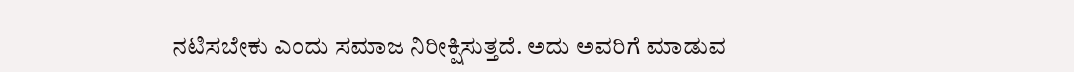ನಟಿಸಬೇಕು ಎಂದು ಸಮಾಜ ನಿರೀಕ್ಷಿಸುತ್ತದೆ. ಅದು ಅವರಿಗೆ ಮಾಡುವ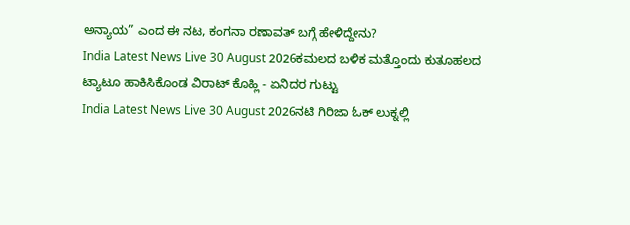ಅನ್ಯಾಯ” ಎಂದ ಈ ನಟ, ಕಂಗನಾ ರಣಾವತ್ ಬಗ್ಗೆ ಹೇಳಿದ್ದೇನು?
India Latest News Live 30 August 2026ಕಮಲದ ಬಳಿಕ ಮತ್ತೊಂದು ಕುತೂಹಲದ ಟ್ಯಾಟೂ ಹಾಕಿಸಿಕೊಂಡ ವಿರಾಟ್ ಕೊಹ್ಲಿ - ಏನಿದರ ಗುಟ್ಟು
India Latest News Live 30 August 2026ನಟಿ ಗಿರಿಜಾ ಓಕ್ ಲುಕ್ನಲ್ಲಿ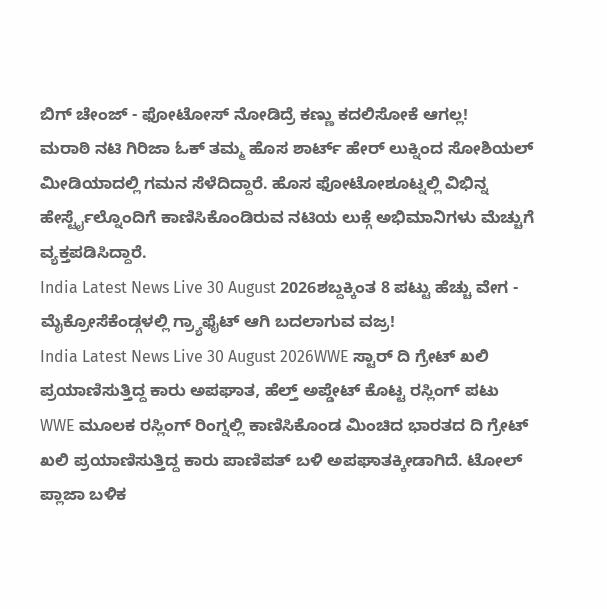ಬಿಗ್ ಚೇಂಜ್ - ಫೋಟೋಸ್ ನೋಡಿದ್ರೆ ಕಣ್ಣು ಕದಲಿಸೋಕೆ ಆಗಲ್ಲ!
ಮರಾಠಿ ನಟಿ ಗಿರಿಜಾ ಓಕ್ ತಮ್ಮ ಹೊಸ ಶಾರ್ಟ್ ಹೇರ್ ಲುಕ್ನಿಂದ ಸೋಶಿಯಲ್ ಮೀಡಿಯಾದಲ್ಲಿ ಗಮನ ಸೆಳೆದಿದ್ದಾರೆ. ಹೊಸ ಫೋಟೋಶೂಟ್ನಲ್ಲಿ ವಿಭಿನ್ನ ಹೇರ್ಸ್ಟೈಲ್ನೊಂದಿಗೆ ಕಾಣಿಸಿಕೊಂಡಿರುವ ನಟಿಯ ಲುಕ್ಗೆ ಅಭಿಮಾನಿಗಳು ಮೆಚ್ಚುಗೆ ವ್ಯಕ್ತಪಡಿಸಿದ್ದಾರೆ.
India Latest News Live 30 August 2026ಶಬ್ದಕ್ಕಿಂತ 8 ಪಟ್ಟು ಹೆಚ್ಚು ವೇಗ - ಮೈಕ್ರೋಸೆಕೆಂಡ್ಗಳಲ್ಲಿ ಗ್ರ್ಯಾಫೈಟ್ ಆಗಿ ಬದಲಾಗುವ ವಜ್ರ!
India Latest News Live 30 August 2026WWE ಸ್ಟಾರ್ ದಿ ಗ್ರೇಟ್ ಖಲಿ ಪ್ರಯಾಣಿಸುತ್ತಿದ್ದ ಕಾರು ಅಪಘಾತ, ಹೆಲ್ತ್ ಅಪ್ಡೇಟ್ ಕೊಟ್ಟ ರಸ್ಲಿಂಗ್ ಪಟು
WWE ಮೂಲಕ ರಸ್ಲಿಂಗ್ ರಿಂಗ್ನಲ್ಲಿ ಕಾಣಿಸಿಕೊಂಡ ಮಿಂಚಿದ ಭಾರತದ ದಿ ಗ್ರೇಟ್ ಖಲಿ ಪ್ರಯಾಣಿಸುತ್ತಿದ್ದ ಕಾರು ಪಾಣಿಪತ್ ಬಳಿ ಅಪಘಾತಕ್ಕೀಡಾಗಿದೆ. ಟೋಲ್ ಪ್ಲಾಜಾ ಬಳಿಕ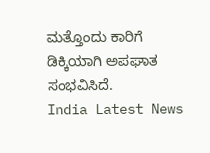ಮತ್ತೊಂದು ಕಾರಿಗೆ ಡಿಕ್ಕಿಯಾಗಿ ಅಪಘಾತ ಸಂಭವಿಸಿದೆ.
India Latest News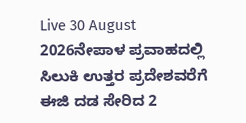Live 30 August 2026ನೇಪಾಳ ಪ್ರವಾಹದಲ್ಲಿ ಸಿಲುಕಿ ಉತ್ತರ ಪ್ರದೇಶವರೆಗೆ ಈಜಿ ದಡ ಸೇರಿದ 2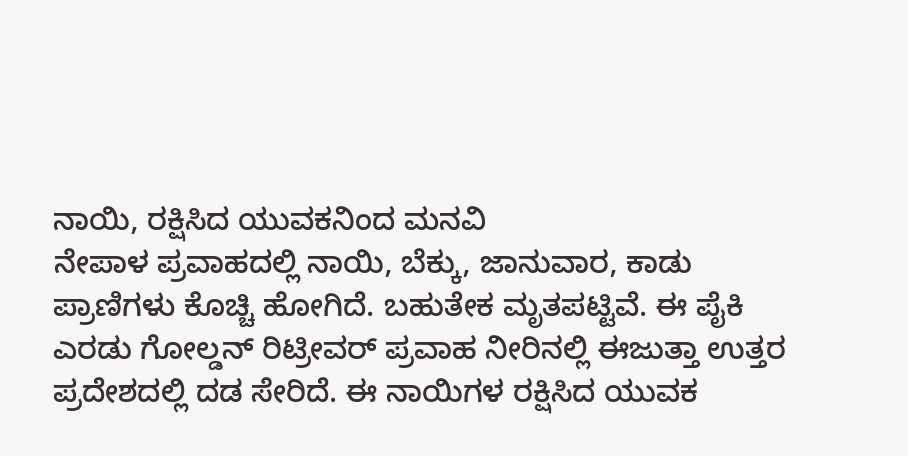ನಾಯಿ, ರಕ್ಷಿಸಿದ ಯುವಕನಿಂದ ಮನವಿ
ನೇಪಾಳ ಪ್ರವಾಹದಲ್ಲಿ ನಾಯಿ, ಬೆಕ್ಕು, ಜಾನುವಾರ, ಕಾಡು ಪ್ರಾಣಿಗಳು ಕೊಚ್ಚಿ ಹೋಗಿದೆ. ಬಹುತೇಕ ಮೃತಪಟ್ಟಿವೆ. ಈ ಪೈಕಿ ಎರಡು ಗೋಲ್ಡನ್ ರಿಟ್ರೀವರ್ ಪ್ರವಾಹ ನೀರಿನಲ್ಲಿ ಈಜುತ್ತಾ ಉತ್ತರ ಪ್ರದೇಶದಲ್ಲಿ ದಡ ಸೇರಿದೆ. ಈ ನಾಯಿಗಳ ರಕ್ಷಿಸಿದ ಯುವಕ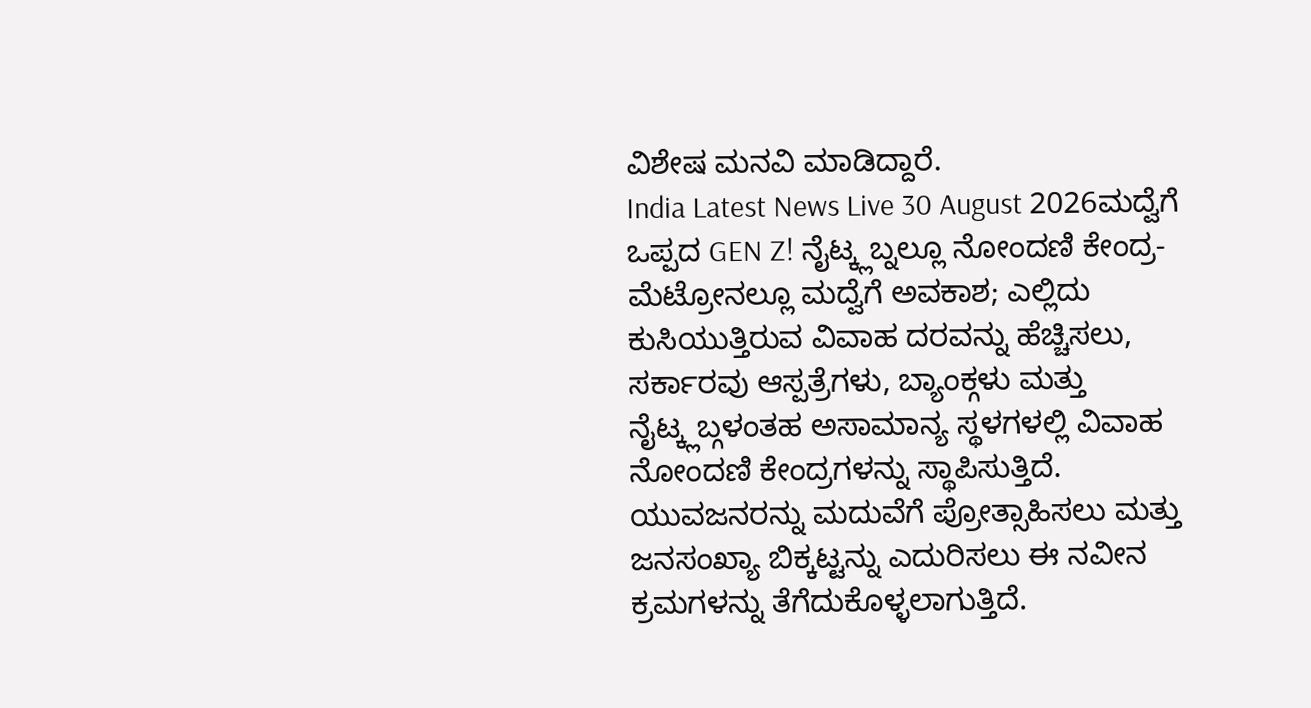ವಿಶೇಷ ಮನವಿ ಮಾಡಿದ್ದಾರೆ.
India Latest News Live 30 August 2026ಮದ್ವೆಗೆ ಒಪ್ಪದ GEN Z! ನೈಟ್ಕ್ಲಬ್ನಲ್ಲೂ ನೋಂದಣಿ ಕೇಂದ್ರ- ಮೆಟ್ರೋನಲ್ಲೂ ಮದ್ವೆಗೆ ಅವಕಾಶ; ಎಲ್ಲಿದು
ಕುಸಿಯುತ್ತಿರುವ ವಿವಾಹ ದರವನ್ನು ಹೆಚ್ಚಿಸಲು, ಸರ್ಕಾರವು ಆಸ್ಪತ್ರೆಗಳು, ಬ್ಯಾಂಕ್ಗಳು ಮತ್ತು ನೈಟ್ಕ್ಲಬ್ಗಳಂತಹ ಅಸಾಮಾನ್ಯ ಸ್ಥಳಗಳಲ್ಲಿ ವಿವಾಹ ನೋಂದಣಿ ಕೇಂದ್ರಗಳನ್ನು ಸ್ಥಾಪಿಸುತ್ತಿದೆ. ಯುವಜನರನ್ನು ಮದುವೆಗೆ ಪ್ರೋತ್ಸಾಹಿಸಲು ಮತ್ತು ಜನಸಂಖ್ಯಾ ಬಿಕ್ಕಟ್ಟನ್ನು ಎದುರಿಸಲು ಈ ನವೀನ ಕ್ರಮಗಳನ್ನು ತೆಗೆದುಕೊಳ್ಳಲಾಗುತ್ತಿದೆ.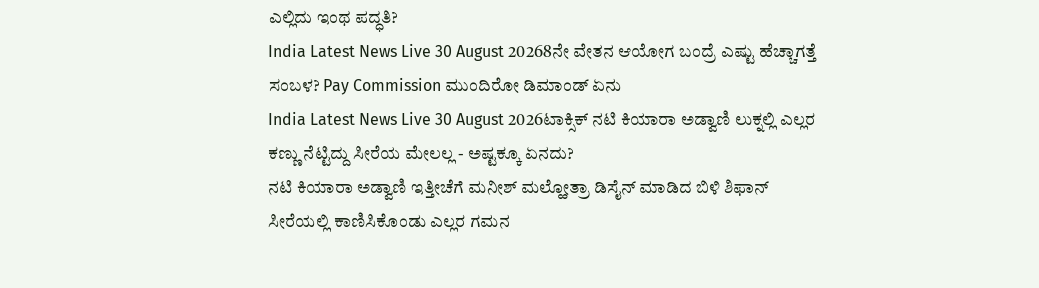ಎಲ್ಲಿದು ಇಂಥ ಪದ್ಧತಿ?
India Latest News Live 30 August 20268ನೇ ವೇತನ ಆಯೋಗ ಬಂದ್ರೆ ಎಷ್ಟು ಹೆಚ್ಚಾಗತ್ತೆ ಸಂಬಳ? Pay Commission ಮುಂದಿರೋ ಡಿಮಾಂಡ್ ಏನು
India Latest News Live 30 August 2026ಟಾಕ್ಸಿಕ್ ನಟಿ ಕಿಯಾರಾ ಅಡ್ವಾಣಿ ಲುಕ್ನಲ್ಲಿ ಎಲ್ಲರ ಕಣ್ಣು ನೆಟ್ಟಿದ್ದು ಸೀರೆಯ ಮೇಲಲ್ಲ - ಅಷ್ಟಕ್ಕೂ ಏನದು?
ನಟಿ ಕಿಯಾರಾ ಅಡ್ವಾಣಿ ಇತ್ತೀಚೆಗೆ ಮನೀಶ್ ಮಲ್ಹೋತ್ರಾ ಡಿಸೈನ್ ಮಾಡಿದ ಬಿಳಿ ಶಿಫಾನ್ ಸೀರೆಯಲ್ಲಿ ಕಾಣಿಸಿಕೊಂಡು ಎಲ್ಲರ ಗಮನ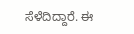ಸೆಳೆದಿದ್ದಾರೆ. ಈ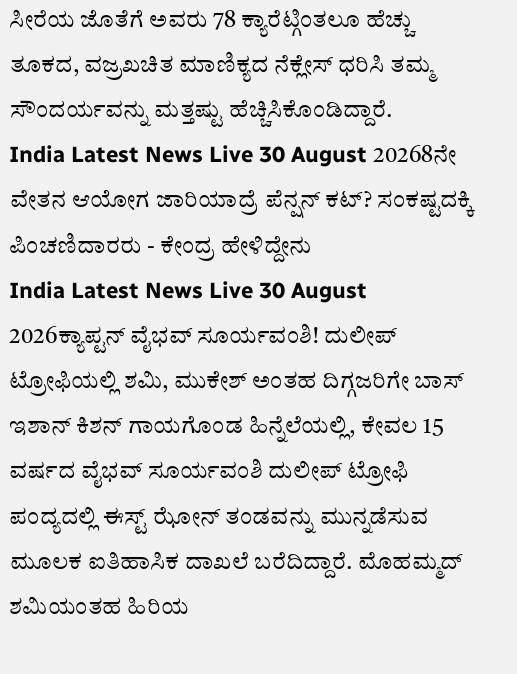ಸೀರೆಯ ಜೊತೆಗೆ ಅವರು 78 ಕ್ಯಾರೆಟ್ಗಿಂತಲೂ ಹೆಚ್ಚು ತೂಕದ, ವಜ್ರಖಚಿತ ಮಾಣಿಕ್ಯದ ನೆಕ್ಲೇಸ್ ಧರಿಸಿ ತಮ್ಮ ಸೌಂದರ್ಯವನ್ನು ಮತ್ತಷ್ಟು ಹೆಚ್ಚಿಸಿಕೊಂಡಿದ್ದಾರೆ.
India Latest News Live 30 August 20268ನೇ ವೇತನ ಆಯೋಗ ಜಾರಿಯಾದ್ರೆ ಪೆನ್ಷನ್ ಕಟ್? ಸಂಕಷ್ಟದಕ್ಕಿ ಪಿಂಚಣಿದಾರರು - ಕೇಂದ್ರ ಹೇಳಿದ್ದೇನು
India Latest News Live 30 August 2026ಕ್ಯಾಪ್ಟನ್ ವೈಭವ್ ಸೂರ್ಯವಂಶಿ! ದುಲೀಪ್ ಟ್ರೋಫಿಯಲ್ಲಿ ಶಮಿ, ಮುಕೇಶ್ ಅಂತಹ ದಿಗ್ಗಜರಿಗೇ ಬಾಸ್
ಇಶಾನ್ ಕಿಶನ್ ಗಾಯಗೊಂಡ ಹಿನ್ನೆಲೆಯಲ್ಲಿ, ಕೇವಲ 15 ವರ್ಷದ ವೈಭವ್ ಸೂರ್ಯವಂಶಿ ದುಲೀಪ್ ಟ್ರೋಫಿ ಪಂದ್ಯದಲ್ಲಿ ಈಸ್ಟ್ ಝೋನ್ ತಂಡವನ್ನು ಮುನ್ನಡೆಸುವ ಮೂಲಕ ಐತಿಹಾಸಿಕ ದಾಖಲೆ ಬರೆದಿದ್ದಾರೆ. ಮೊಹಮ್ಮದ್ ಶಮಿಯಂತಹ ಹಿರಿಯ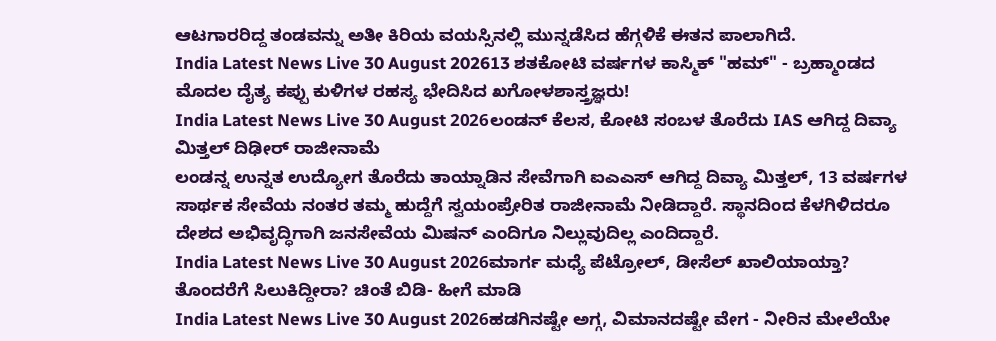ಆಟಗಾರರಿದ್ದ ತಂಡವನ್ನು ಅತೀ ಕಿರಿಯ ವಯಸ್ಸಿನಲ್ಲಿ ಮುನ್ನಡೆಸಿದ ಹೆಗ್ಗಳಿಕೆ ಈತನ ಪಾಲಾಗಿದೆ.
India Latest News Live 30 August 202613 ಶತಕೋಟಿ ವರ್ಷಗಳ ಕಾಸ್ಮಿಕ್ "ಹಮ್" - ಬ್ರಹ್ಮಾಂಡದ ಮೊದಲ ದೈತ್ಯ ಕಪ್ಪು ಕುಳಿಗಳ ರಹಸ್ಯ ಭೇದಿಸಿದ ಖಗೋಳಶಾಸ್ತ್ರಜ್ಞರು!
India Latest News Live 30 August 2026ಲಂಡನ್ ಕೆಲಸ, ಕೋಟಿ ಸಂಬಳ ತೊರೆದು IAS ಆಗಿದ್ದ ದಿವ್ಯಾ ಮಿತ್ತಲ್ ದಿಢೀರ್ ರಾಜೀನಾಮೆ
ಲಂಡನ್ನ ಉನ್ನತ ಉದ್ಯೋಗ ತೊರೆದು ತಾಯ್ನಾಡಿನ ಸೇವೆಗಾಗಿ ಐಎಎಸ್ ಆಗಿದ್ದ ದಿವ್ಯಾ ಮಿತ್ತಲ್, 13 ವರ್ಷಗಳ ಸಾರ್ಥಕ ಸೇವೆಯ ನಂತರ ತಮ್ಮ ಹುದ್ದೆಗೆ ಸ್ವಯಂಪ್ರೇರಿತ ರಾಜೀನಾಮೆ ನೀಡಿದ್ದಾರೆ. ಸ್ಥಾನದಿಂದ ಕೆಳಗಿಳಿದರೂ ದೇಶದ ಅಭಿವೃದ್ಧಿಗಾಗಿ ಜನಸೇವೆಯ ಮಿಷನ್ ಎಂದಿಗೂ ನಿಲ್ಲುವುದಿಲ್ಲ ಎಂದಿದ್ದಾರೆ.
India Latest News Live 30 August 2026ಮಾರ್ಗ ಮಧ್ಯೆ ಪೆಟ್ರೋಲ್, ಡೀಸೆಲ್ ಖಾಲಿಯಾಯ್ತಾ? ತೊಂದರೆಗೆ ಸಿಲುಕಿದ್ದೀರಾ? ಚಿಂತೆ ಬಿಡಿ- ಹೀಗೆ ಮಾಡಿ
India Latest News Live 30 August 2026ಹಡಗಿನಷ್ಟೇ ಅಗ್ಗ, ವಿಮಾನದಷ್ಟೇ ವೇಗ - ನೀರಿನ ಮೇಲೆಯೇ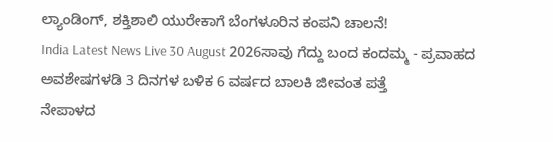ಲ್ಯಾಂಡಿಂಗ್, ಶಕ್ತಿಶಾಲಿ ಯುರೇಕಾಗೆ ಬೆಂಗಳೂರಿನ ಕಂಪನಿ ಚಾಲನೆ!
India Latest News Live 30 August 2026ಸಾವು ಗೆದ್ದು ಬಂದ ಕಂದಮ್ಮ - ಪ್ರವಾಹದ ಅವಶೇಷಗಳಡಿ 3 ದಿನಗಳ ಬಳಿಕ 6 ವರ್ಷದ ಬಾಲಕಿ ಜೀವಂತ ಪತ್ತೆ
ನೇಪಾಳದ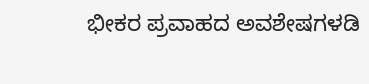ಭೀಕರ ಪ್ರವಾಹದ ಅವಶೇಷಗಳಡಿ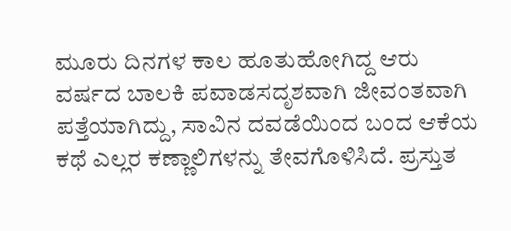ಮೂರು ದಿನಗಳ ಕಾಲ ಹೂತುಹೋಗಿದ್ದ ಆರು ವರ್ಷದ ಬಾಲಕಿ ಪವಾಡಸದೃಶವಾಗಿ ಜೀವಂತವಾಗಿ ಪತ್ತೆಯಾಗಿದ್ದು, ಸಾವಿನ ದವಡೆಯಿಂದ ಬಂದ ಆಕೆಯ ಕಥೆ ಎಲ್ಲರ ಕಣ್ಣಾಲಿಗಳನ್ನು ತೇವಗೊಳಿಸಿದೆ. ಪ್ರಸ್ತುತ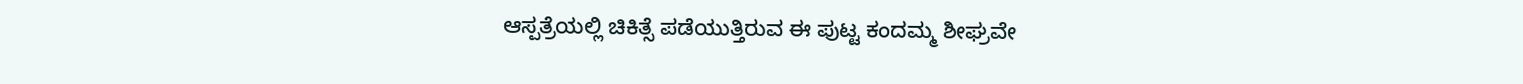ಆಸ್ಪತ್ರೆಯಲ್ಲಿ ಚಿಕಿತ್ಸೆ ಪಡೆಯುತ್ತಿರುವ ಈ ಪುಟ್ಟ ಕಂದಮ್ಮ ಶೀಘ್ರವೇ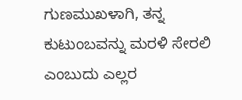ಗುಣಮುಖಳಾಗಿ, ತನ್ನ ಕುಟುಂಬವನ್ನು ಮರಳಿ ಸೇರಲಿ ಎಂಬುದು ಎಲ್ಲರ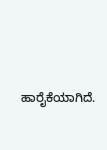ಹಾರೈಕೆಯಾಗಿದೆ.